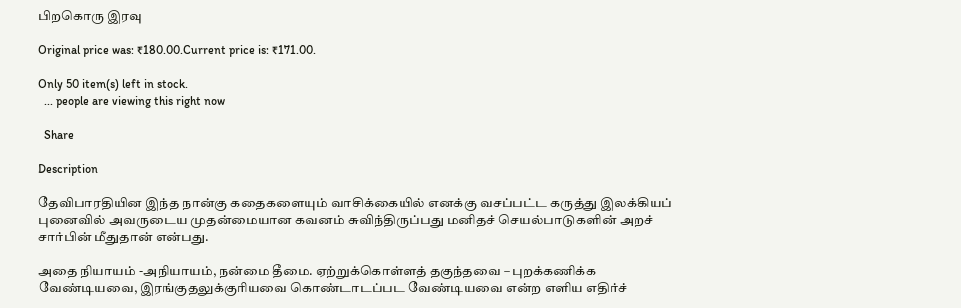பிறகொரு இரவு

Original price was: ₹180.00.Current price is: ₹171.00.

Only 50 item(s) left in stock.
  ... people are viewing this right now

  Share

Description

தேவிபாரதியின இந்த நான்கு கதைகளையும் வாசிக்கையில் எனக்கு வசப்பட்ட கருத்து இலக்கியப் புனைவில் அவருடைய முதன்மையான கவனம் சுவிந்திருப்பது மனிதச் செயல்பாடுகளின் அறச் சார்பின் மீதுதான் என்பது.

அதை நியாயம் -அநியாயம், நன்மை தீமை. ஏற்றுக்கொள்ளத் தகுந்தவை – புறக்கணிக்க வேண்டியவை, இரங்குதலுக்குரியவை கொண்டாடப்பட வேண்டியவை என்ற எளிய எதிர்ச்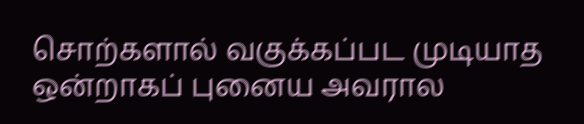சொற்களால் வகுக்கப்பட முடியாத ஒன்றாகப் புனைய அவரால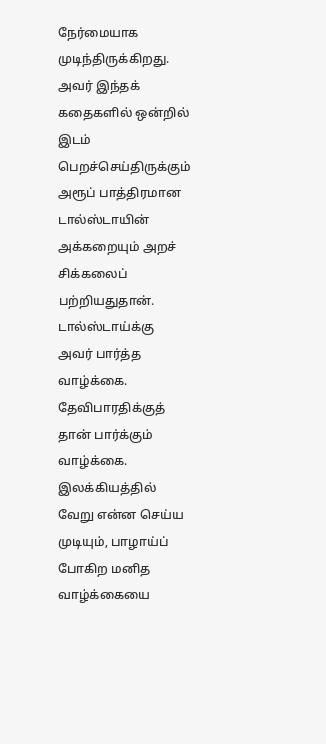நேர்மையாக முடிந்திருக்கிறது. அவர் இந்தக் கதைகளில் ஒன்றில் இடம் பெறச்செய்திருக்கும் அரூப் பாத்திரமான டால்ஸ்டாயின் அக்கறையும் அறச் சிக்கலைப் பற்றியதுதான். டால்ஸ்டாய்க்கு அவர் பார்த்த வாழ்க்கை. தேவிபாரதிக்குத் தான் பார்க்கும் வாழ்க்கை. இலக்கியத்தில் வேறு என்ன செய்ய முடியும், பாழாய்ப் போகிற மனித வாழ்க்கையை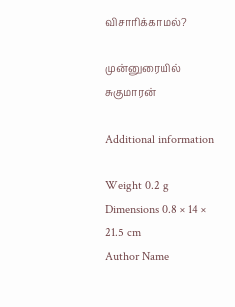விசாரிக்காமல்?

முன்னுரையில் சுகுமாரன்

Additional information

Weight 0.2 g
Dimensions 0.8 × 14 × 21.5 cm
Author Name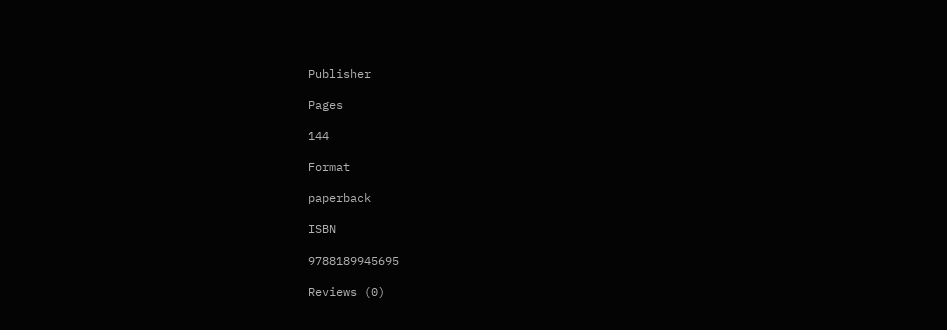Publisher

Pages

144

Format

paperback

ISBN

9788189945695

Reviews (0)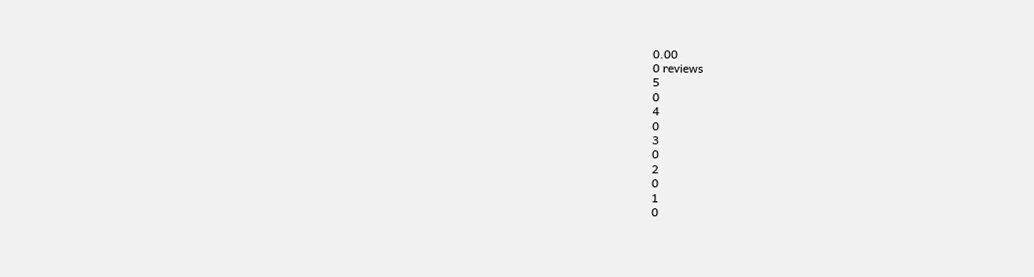0.00
0 reviews
5
0
4
0
3
0
2
0
1
0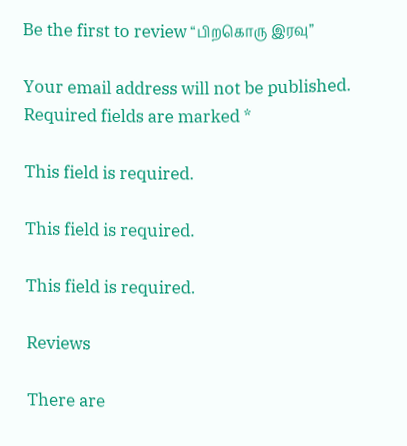Be the first to review “பிறகொரு இரவு”

Your email address will not be published. Required fields are marked *

This field is required.

This field is required.

This field is required.

Reviews

There are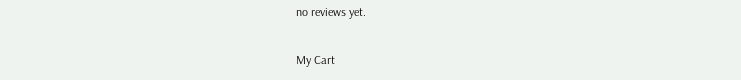no reviews yet.

My Cart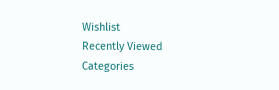Wishlist
Recently Viewed
Categories